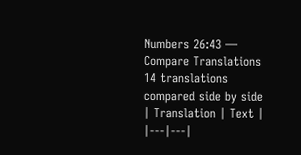Numbers 26:43 — Compare Translations
14 translations compared side by side
| Translation | Text |
|---|---|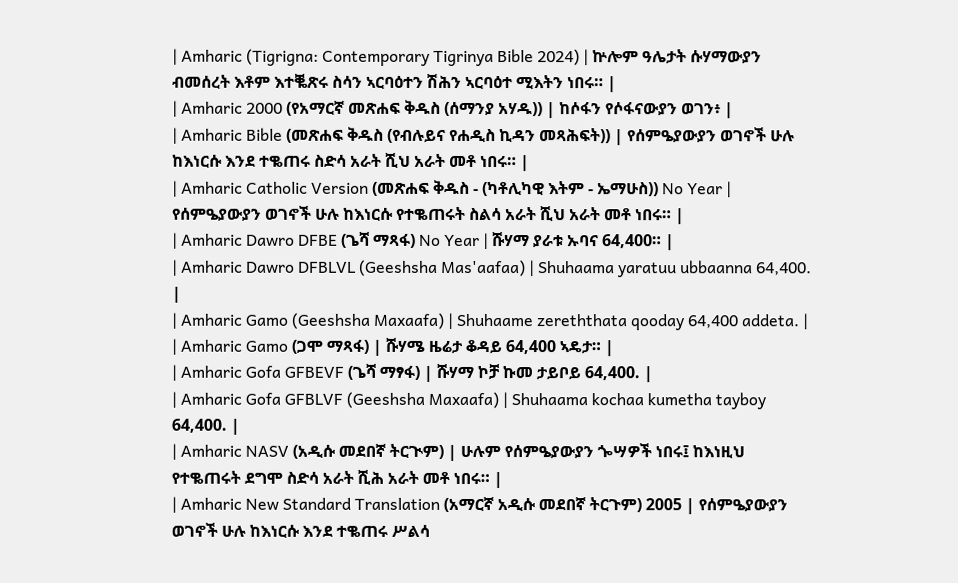| Amharic (Tigrigna: Contemporary Tigrinya Bible 2024) | ኵሎም ዓሌታት ሱሃማውያን ብመሰረት እቶም እተቘጽሩ ስሳን ኣርባዕተን ሽሕን ኣርባዕተ ሚእትን ነበሩ። |
| Amharic 2000 (የአማርኛ መጽሐፍ ቅዱስ (ሰማንያ አሃዱ)) | ከሶፋን የሶፋናውያን ወገን፥ |
| Amharic Bible (መጽሐፍ ቅዱስ (የብሉይና የሐዲስ ኪዳን መጻሕፍት)) | የሰምዔያውያን ወገኖች ሁሉ ከእነርሱ እንደ ተቈጠሩ ስድሳ አራት ሺህ አራት መቶ ነበሩ። |
| Amharic Catholic Version (መጽሐፍ ቅዱስ - (ካቶሊካዊ እትም - ኤማሁስ)) No Year | የሰምዔያውያን ወገኖች ሁሉ ከእነርሱ የተቈጠሩት ስልሳ አራት ሺህ አራት መቶ ነበሩ። |
| Amharic Dawro DFBE (ጌሻ ማጻፋ) No Year | ሹሃማ ያራቱ ኡባና 64,400። |
| Amharic Dawro DFBLVL (Geeshsha Mas'aafaa) | Shuhaama yaratuu ubbaanna 64,400. |
| Amharic Gamo (Geeshsha Maxaafa) | Shuhaame zereththata qooday 64,400 addeta. |
| Amharic Gamo (ጋሞ ማጻፋ) | ሹሃሜ ዜሬታ ቆዳይ 64,400 ኣዴታ። |
| Amharic Gofa GFBEVF (ጌሻ ማፃፋ) | ሹሃማ ኮቻ ኩመ ታይቦይ 64,400. |
| Amharic Gofa GFBLVF (Geeshsha Maxaafa) | Shuhaama kochaa kumetha tayboy 64,400. |
| Amharic NASV (አዲሱ መደበኛ ትርጒም) | ሁሉም የሰምዔያውያን ጐሣዎች ነበሩ፤ ከእነዚህ የተቈጠሩት ደግሞ ስድሳ አራት ሺሕ አራት መቶ ነበሩ። |
| Amharic New Standard Translation (አማርኛ አዲሱ መደበኛ ትርጉም) 2005 | የሰምዔያውያን ወገኖች ሁሉ ከእነርሱ እንደ ተቈጠሩ ሥልሳ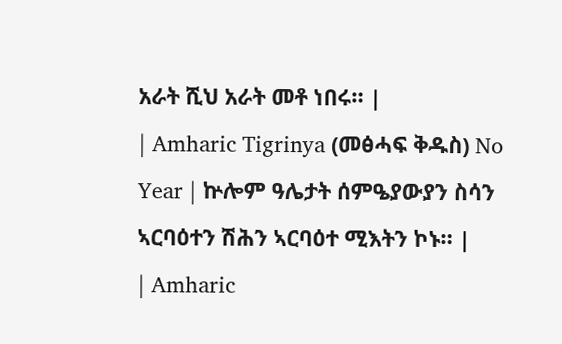አራት ሺህ አራት መቶ ነበሩ። |
| Amharic Tigrinya (መፅሓፍ ቅዱስ) No Year | ኵሎም ዓሌታት ሰምዔያውያን ስሳን ኣርባዕተን ሽሕን ኣርባዕተ ሚእትን ኮኑ። |
| Amharic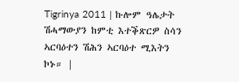Tigrinya 2011 | ኩሎም ዓሌታት ሽሓማውያን ከምቲ እተቕጽርዎ ስሳን ኣርባዕተን ሽሕን ኣርባዕተ ሚእትን ኮኑ። |